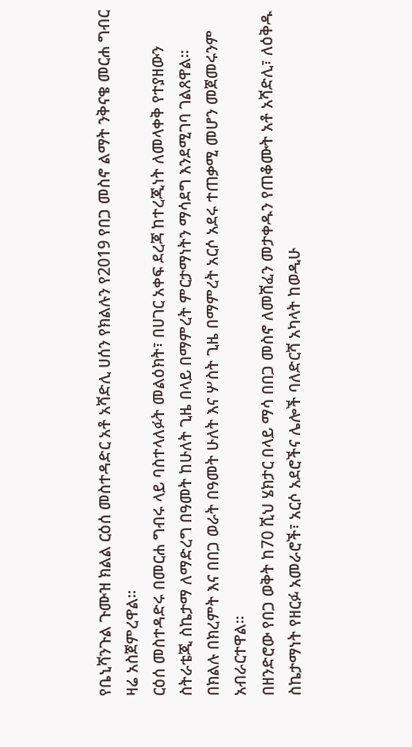የቤኒሻንጉል ጉሙዝ ክልል ርዕሰ መስተዳድር አቶ አሻድሊ ሀሰን የክልሉን የ2019 የበጋ መስኖ ልማት ንቅናቄ መርሐ ግብር ዛሬ አስጀምረዋል፡፡
ርዕሰ መስተዳድሩ በመርሐ ግብሩ ላይ ባስተላለፉት መልዕክት፣ በሀገር አቀፍ ደረጃ ከተረጂነት ለመላቀቅ የተያዘውን ስትራቴጂ ስኬታማ ለማድረግ በዓመት ከሁለት ጊዜ በላይ በማምረት ምርታማነትን ማሳደግ እንደሚገባ ገልጸዋል፡፡
በክልሉ በክረምት እና በበጋ ወራት በዓመት ሁለት እና ሦስት ጊዜ በማምረት አርሶ አደሩ ተጠቃሚ መሆን መጀመሩንም አብራርተዋል፡፡
በዘንድሮው የበጋ ወቅት ከ70 ሺህ ሄክታር በላይ ማሳ በበጋ መስኖ ለመሸፈን መታቀዱን የጠቆሙት አቶ አሻድሊ፣ ለዕቅዱ ስኬታማነት የዘርፉ አመራሮች፣ አርሶ አደሮችና ሌሎች ባለድርሻ አካላት ከወዲሁ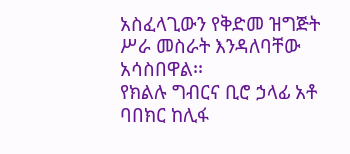አስፈላጊውን የቅድመ ዝግጅት ሥራ መስራት እንዳለባቸው አሳስበዋል፡፡
የክልሉ ግብርና ቢሮ ኃላፊ አቶ ባበክር ከሊፋ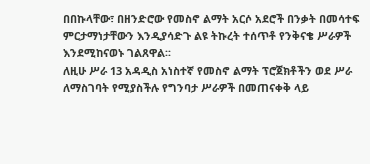በበኩላቸው፣ በዘንድሮው የመስኖ ልማት አርሶ አደሮች በንቃት በመሳተፍ ምርታማነታቸውን እንዲያሳድጉ ልዩ ትኩረት ተሰጥቶ የንቅናቄ ሥራዎች እንደሚከናወኑ ገልጸዋል፡፡
ለዚሁ ሥራ 13 አዳዲስ አነስተኛ የመስኖ ልማት ፕሮጀክቶችን ወደ ሥራ ለማስገባት የሚያስችሉ የግንባታ ሥራዎች በመጠናቀቅ ላይ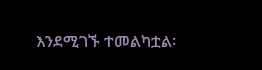እንደሚገኙ ተመልካቷል፡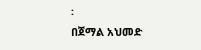፡
በጀማል አህመድ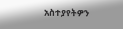አስተያየትዎን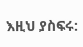እዚህ ያስፍሩ: